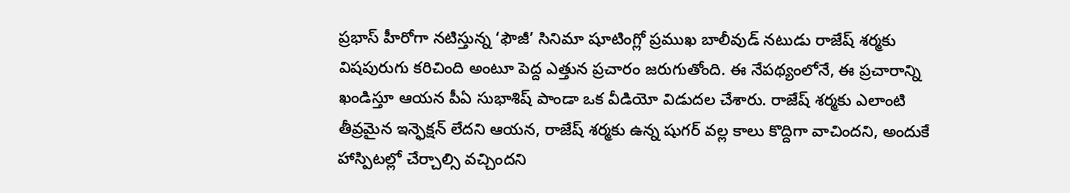ప్రభాస్ హీరోగా నటిస్తున్న ‘ఫౌజీ’ సినిమా షూటింగ్లో ప్రముఖ బాలీవుడ్ నటుడు రాజేష్ శర్మకు విషపురుగు కరిచింది అంటూ పెద్ద ఎత్తున ప్రచారం జరుగుతోంది. ఈ నేపథ్యంలోనే, ఈ ప్రచారాన్ని ఖండిస్తూ ఆయన పీఏ సుభాశిష్ పాండా ఒక వీడియో విడుదల చేశారు. రాజేష్ శర్మకు ఎలాంటి తీవ్రమైన ఇన్ఫెక్షన్ లేదని ఆయన, రాజేష్ శర్మకు ఉన్న షుగర్ వల్ల కాలు కొద్దిగా వాచిందని, అందుకే హాస్పిటల్లో చేర్చాల్సి వచ్చిందని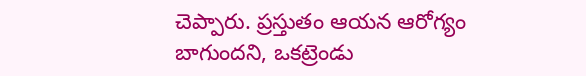చెప్పారు. ప్రస్తుతం ఆయన ఆరోగ్యం బాగుందని, ఒకట్రెండు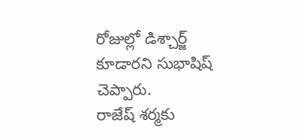రోజుల్లో డిశ్చార్జ్ కూడారని సుభాషిష్ చెప్పారు.
రాజేష్ శర్మకు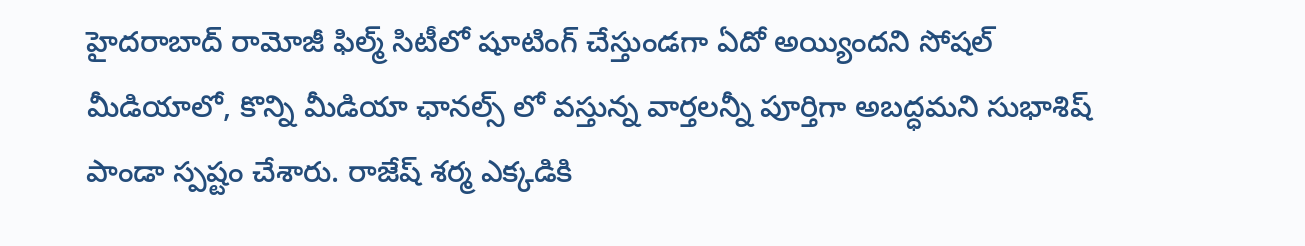హైదరాబాద్ రామోజీ ఫిల్మ్ సిటీలో షూటింగ్ చేస్తుండగా ఏదో అయ్యిందని సోషల్ మీడియాలో, కొన్ని మీడియా ఛానల్స్ లో వస్తున్న వార్తలన్నీ పూర్తిగా అబద్ధమని సుభాశిష్ పాండా స్పష్టం చేశారు. రాజేష్ శర్మ ఎక్కడికి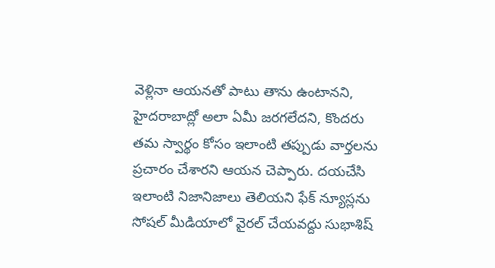వెళ్లినా ఆయనతో పాటు తాను ఉంటానని, హైదరాబాద్లో అలా ఏమీ జరగలేదని, కొందరు తమ స్వార్థం కోసం ఇలాంటి తప్పుడు వార్తలను ప్రచారం చేశారని ఆయన చెప్పారు. దయచేసి ఇలాంటి నిజానిజాలు తెలియని ఫేక్ న్యూస్లను సోషల్ మీడియాలో వైరల్ చేయవద్దు సుభాశిష్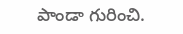పాండా గురించి.